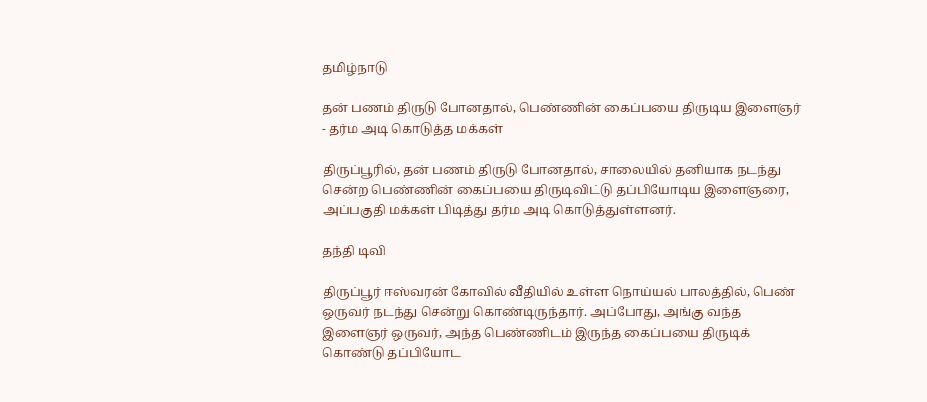தமிழ்நாடு

தன் பணம் திருடு போனதால், பெண்ணின் கைப்பயை திருடிய இளைஞர் - தர்ம அடி கொடுத்த மக்கள்

திருப்பூரில், தன் பணம் திருடு போனதால், சாலையில் தனியாக நடந்து சென்ற பெண்ணின் கைப்பயை திருடிவிட்டு தப்பியோடிய இளைஞரை, அப்பகுதி மக்கள் பிடித்து தர்ம அடி கொடுத்துள்ளனர்.

தந்தி டிவி

திருப்பூர் ஈஸ்வரன் கோவில் வீதியில் உள்ள நொய்யல் பாலத்தில், பெண் ஒருவர் நடந்து சென்று கொண்டிருந்தார். அப்போது, அங்கு வந்த இளைஞர் ஒருவர், அந்த பெண்ணிடம் இருந்த கைப்பயை திருடிக் கொண்டு தப்பியோட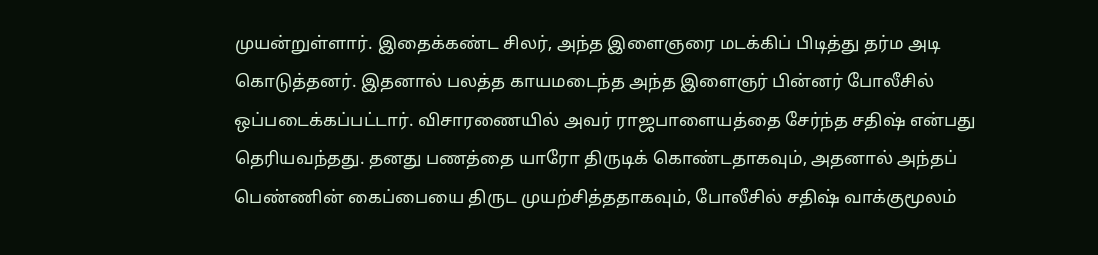முயன்றுள்ளார். இதைக்கண்ட சிலர், அந்த இளைஞரை மடக்கிப் பிடித்து தர்ம அடி கொடுத்தனர். இதனால் பலத்த காயமடைந்த அந்த இளைஞர் பின்னர் போலீசில் ஒப்படைக்கப்பட்டார். விசாரணையில் அவர் ராஜபாளையத்தை சேர்ந்த சதிஷ் என்பது தெரியவந்தது. தனது பணத்தை யாரோ திருடிக் கொண்டதாகவும், அதனால் அந்தப் பெண்ணின் கைப்பையை திருட முயற்சித்ததாகவும், போலீசில் சதிஷ் வாக்குமூலம்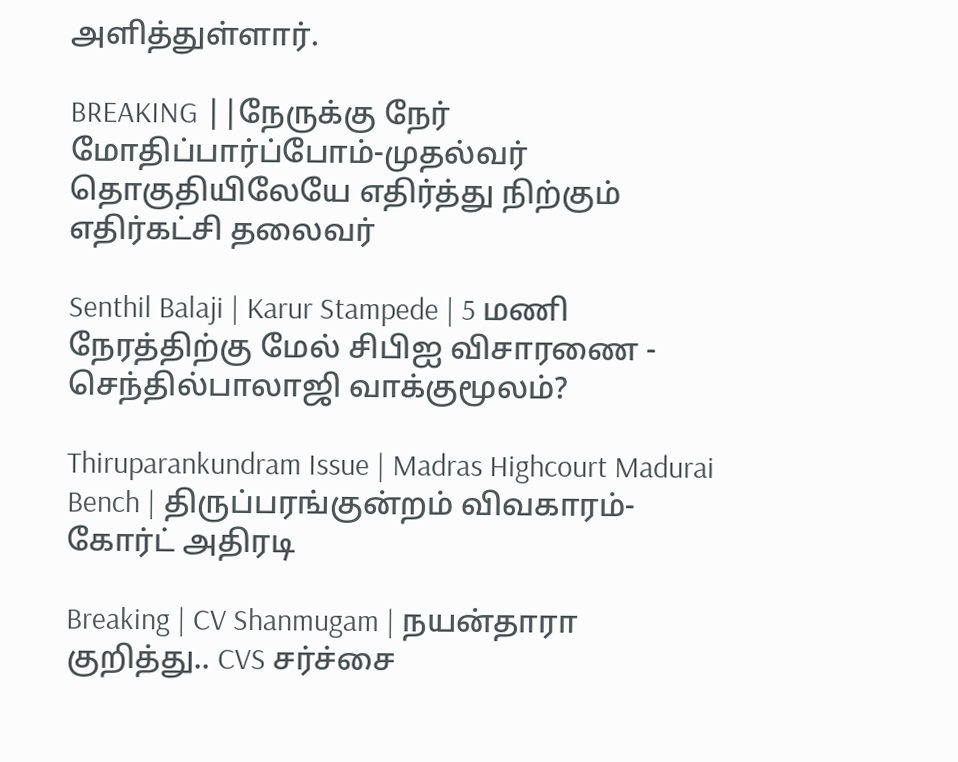அளித்துள்ளார்.

BREAKING ||நேருக்கு நேர் மோதிப்பார்ப்போம்-முதல்வர் தொகுதியிலேயே எதிர்த்து நிற்கும் எதிர்கட்சி தலைவர்

Senthil Balaji | Karur Stampede | 5 மணி நேரத்திற்கு மேல் சிபிஐ விசாரணை - செந்தில்பாலாஜி வாக்குமூலம்?

Thiruparankundram Issue | Madras Highcourt Madurai Bench | திருப்பரங்குன்றம் விவகாரம்- கோர்ட் அதிரடி

Breaking | CV Shanmugam | நயன்தாரா குறித்து.. CVS சர்ச்சை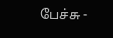பேச்சு -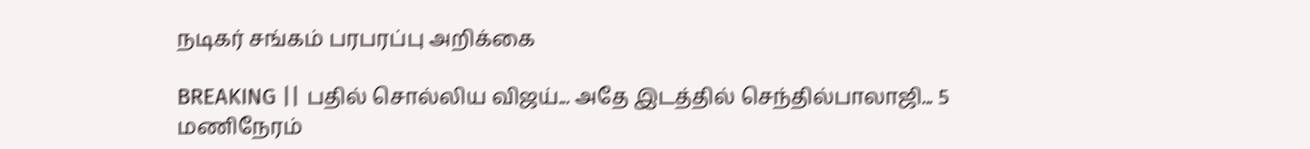நடிகர் சங்கம் பரபரப்பு அறிக்கை

BREAKING || பதில் சொல்லிய விஜய்... அதே இடத்தில் செந்தில்பாலாஜி... 5 மணிநேரம்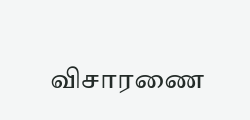விசாரணை